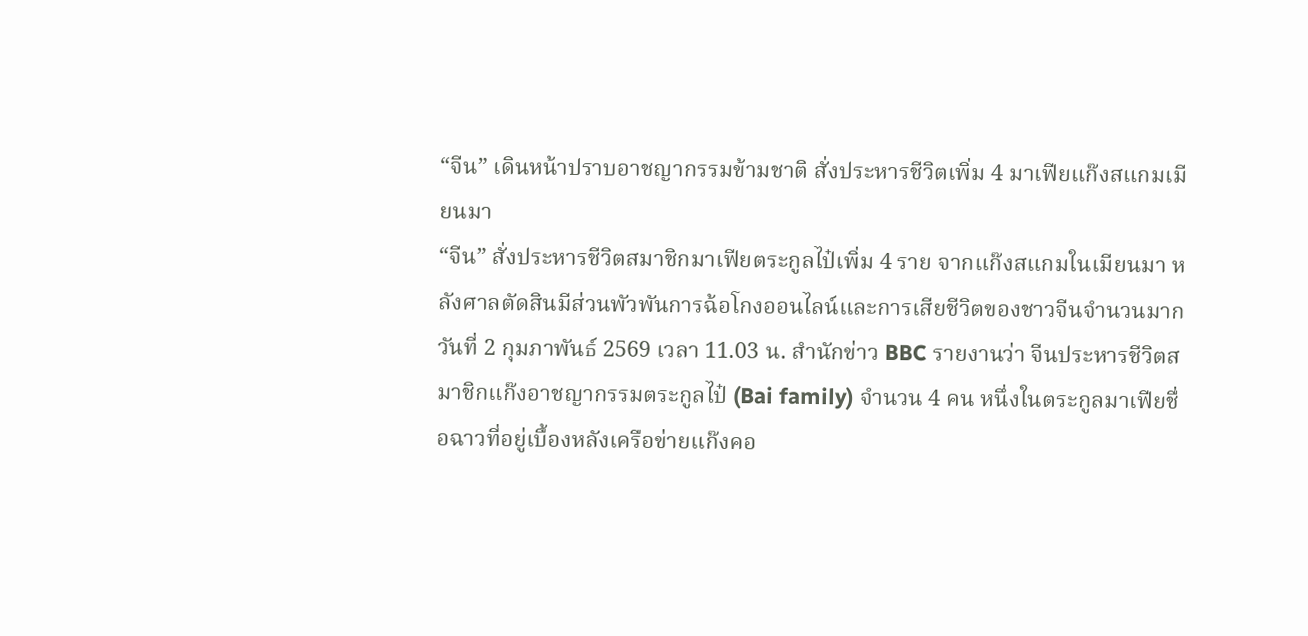“จีน” เดินหน้าปราบอาชญากรรมข้ามชาติ สั่งประหารชีวิตเพิ่ม 4 มาเฟียแก๊งสแกมเมียนมา
“จีน” สั่งประหารชีวิตสมาชิกมาเฟียตระกูลไป๋เพิ่ม 4 ราย จากแก๊งสแกมในเมียนมา หลังศาลตัดสินมีส่วนพัวพันการฉ้อโกงออนไลน์และการเสียชีวิตของชาวจีนจำนวนมาก
วันที่ 2 กุมภาพันธ์ 2569 เวลา 11.03 น. สำนักข่าว BBC รายงานว่า จีนประหารชีวิตสมาชิกแก๊งอาชญากรรมตระกูลไป๋ (Bai family) จำนวน 4 คน หนึ่งในตระกูลมาเฟียชื่อฉาวที่อยู่เบื้องหลังเครือข่ายแก๊งคอ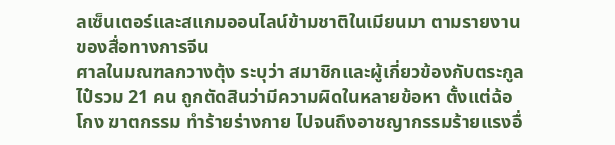ลเซ็นเตอร์และสแกมออนไลน์ข้ามชาติในเมียนมา ตามรายงานของสื่อทางการจีน
ศาลในมณฑลกวางตุ้ง ระบุว่า สมาชิกและผู้เกี่ยวข้องกับตระกูลไป๋รวม 21 คน ถูกตัดสินว่ามีความผิดในหลายข้อหา ตั้งแต่ฉ้อโกง ฆาตกรรม ทำร้ายร่างกาย ไปจนถึงอาชญากรรมร้ายแรงอื่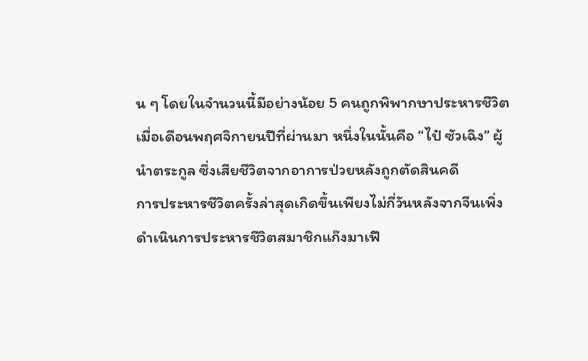น ๆ โดยในจำนวนนี้มีอย่างน้อย 5 คนถูกพิพากษาประหารชีวิตเมื่อเดือนพฤศจิกายนปีที่ผ่านมา หนึ่งในนั้นคือ “ไป๋ ซัวเฉิง” ผู้นำตระกูล ซึ่งเสียชีวิตจากอาการป่วยหลังถูกตัดสินคดี
การประหารชีวิตครั้งล่าสุดเกิดขึ้นเพียงไม่กี่วันหลังจากจีนเพิ่งดำเนินการประหารชีวิตสมาชิกแก๊งมาเฟี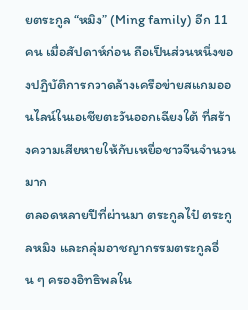ยตระกูล “หมิง” (Ming family) อีก 11 คน เมื่อสัปดาห์ก่อน ถือเป็นส่วนหนึ่งของปฏิบัติการกวาดล้างเครือข่ายสแกมออนไลน์ในเอเชียตะวันออกเฉียงใต้ ที่สร้างความเสียหายให้กับเหยื่อชาวจีนจำนวนมาก
ตลอดหลายปีที่ผ่านมา ตระกูลไป๋ ตระกูลหมิง และกลุ่มอาชญากรรมตระกูลอื่น ๆ ครองอิทธิพลใน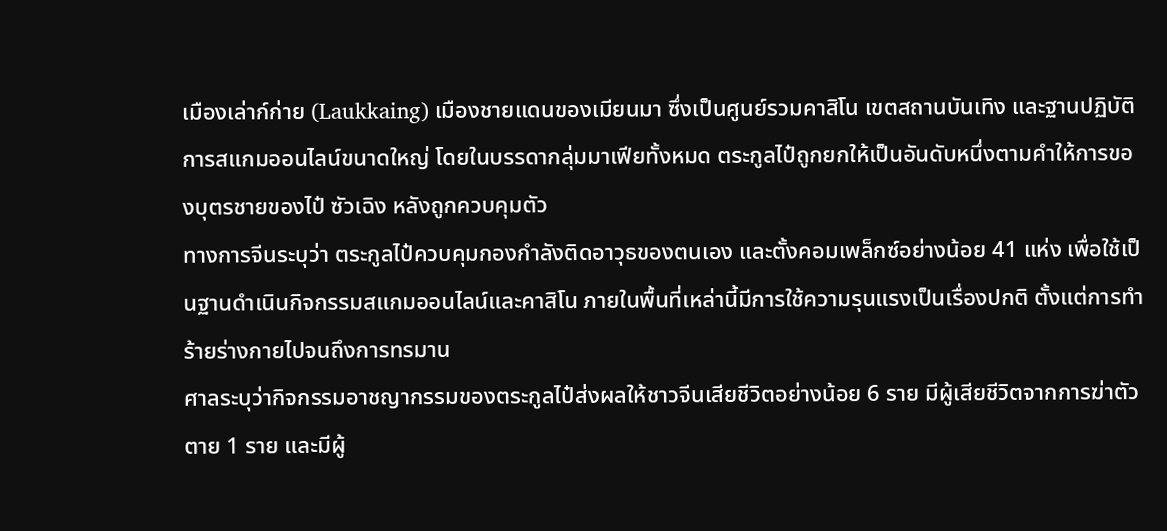เมืองเล่าก์ก่าย (Laukkaing) เมืองชายแดนของเมียนมา ซึ่งเป็นศูนย์รวมคาสิโน เขตสถานบันเทิง และฐานปฏิบัติการสแกมออนไลน์ขนาดใหญ่ โดยในบรรดากลุ่มมาเฟียทั้งหมด ตระกูลไป๋ถูกยกให้เป็นอันดับหนึ่งตามคำให้การของบุตรชายของไป๋ ซัวเฉิง หลังถูกควบคุมตัว
ทางการจีนระบุว่า ตระกูลไป๋ควบคุมกองกำลังติดอาวุธของตนเอง และตั้งคอมเพล็กซ์อย่างน้อย 41 แห่ง เพื่อใช้เป็นฐานดำเนินกิจกรรมสแกมออนไลน์และคาสิโน ภายในพื้นที่เหล่านี้มีการใช้ความรุนแรงเป็นเรื่องปกติ ตั้งแต่การทำร้ายร่างกายไปจนถึงการทรมาน
ศาลระบุว่ากิจกรรมอาชญากรรมของตระกูลไป๋ส่งผลให้ชาวจีนเสียชีวิตอย่างน้อย 6 ราย มีผู้เสียชีวิตจากการฆ่าตัวตาย 1 ราย และมีผู้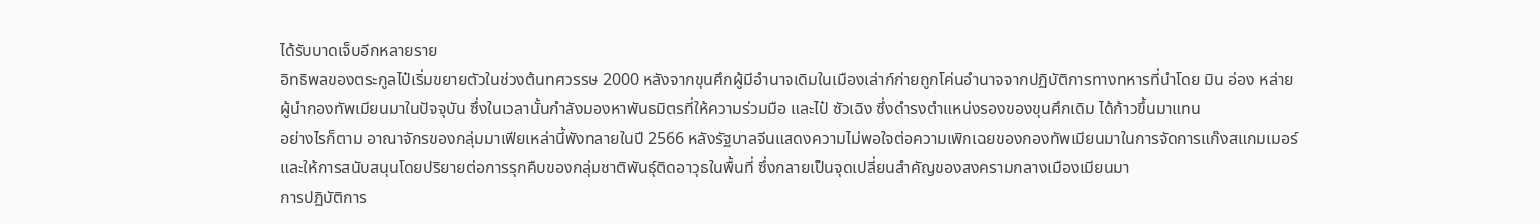ได้รับบาดเจ็บอีกหลายราย
อิทธิพลของตระกูลไป๋เริ่มขยายตัวในช่วงต้นทศวรรษ 2000 หลังจากขุนศึกผู้มีอำนาจเดิมในเมืองเล่าก์ก่ายถูกโค่นอำนาจจากปฏิบัติการทางทหารที่นำโดย มิน อ่อง หล่าย ผู้นำกองทัพเมียนมาในปัจจุบัน ซึ่งในเวลานั้นกำลังมองหาพันธมิตรที่ให้ความร่วมมือ และไป๋ ซัวเฉิง ซึ่งดำรงตำแหน่งรองของขุนศึกเดิม ได้ก้าวขึ้นมาแทน
อย่างไรก็ตาม อาณาจักรของกลุ่มมาเฟียเหล่านี้พังทลายในปี 2566 หลังรัฐบาลจีนแสดงความไม่พอใจต่อความเพิกเฉยของกองทัพเมียนมาในการจัดการแก๊งสแกมเมอร์ และให้การสนับสนุนโดยปริยายต่อการรุกคืบของกลุ่มชาติพันธุ์ติดอาวุธในพื้นที่ ซึ่งกลายเป็นจุดเปลี่ยนสำคัญของสงครามกลางเมืองเมียนมา
การปฏิบัติการ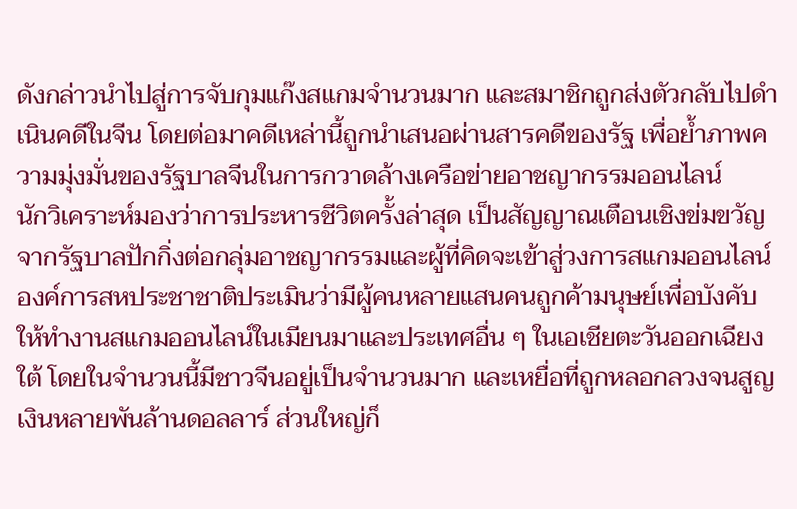ดังกล่าวนำไปสู่การจับกุมแก๊งสแกมจำนวนมาก และสมาชิกถูกส่งตัวกลับไปดำเนินคดีในจีน โดยต่อมาคดีเหล่านี้ถูกนำเสนอผ่านสารคดีของรัฐ เพื่อย้ำภาพความมุ่งมั่นของรัฐบาลจีนในการกวาดล้างเครือข่ายอาชญากรรมออนไลน์
นักวิเคราะห์มองว่าการประหารชีวิตครั้งล่าสุด เป็นสัญญาณเตือนเชิงข่มขวัญจากรัฐบาลปักกิ่งต่อกลุ่มอาชญากรรมและผู้ที่คิดจะเข้าสู่วงการสแกมออนไลน์
องค์การสหประชาชาติประเมินว่ามีผู้คนหลายแสนคนถูกค้ามนุษย์เพื่อบังคับให้ทำงานสแกมออนไลน์ในเมียนมาและประเทศอื่น ๆ ในเอเชียตะวันออกเฉียงใต้ โดยในจำนวนนี้มีชาวจีนอยู่เป็นจำนวนมาก และเหยื่อที่ถูกหลอกลวงจนสูญเงินหลายพันล้านดอลลาร์ ส่วนใหญ่ก็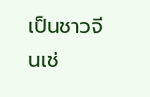เป็นชาวจีนเช่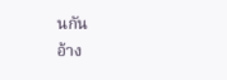นกัน
อ้าง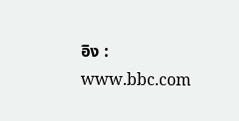อิง : www.bbc.com